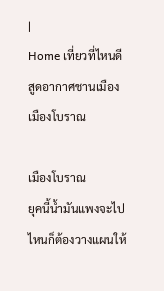|
Home เที่ยวที่ไหนดี สูดอากาศชานเมือง เมืองโบราณ

เมืองโบราณ
ยุคนี้น้ำมันแพงจะไปไหนก็ต้องวางแผนให้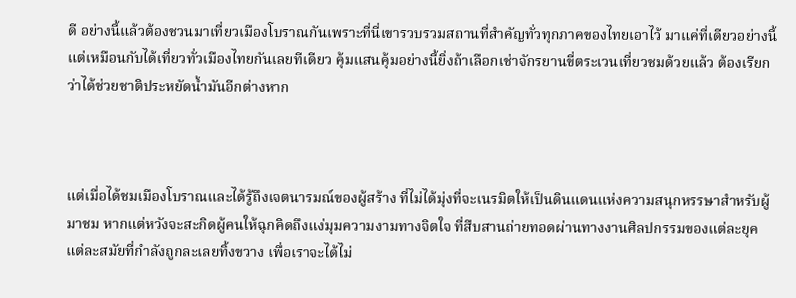ดี อย่างนี้แล้วต้องชวนมาเที่ยวเมืองโบราณกันเพราะที่นี่เขารวบรวมสถานที่สำคัญทั่วทุกภาคของไทยเอาไว้ มาแค่ที่เดียวอย่างนี้แต่เหมือนกับได้เที่ยวทั่วเมืองไทยกันเลยทีเดียว คุ้มแสนคุ้มอย่างนี้ยิ่งถ้าเลือกเช่าจักรยานขี่ตระเวนเที่ยวชมด้วยแล้ว ต้องเรียกว่าได้ช่วยชาติประหยัดน้ำมันอีกต่างหาก



แต่เมื่อได้ชมเมืองโบราณและได้รู้ถึงเจตนารมณ์ของผู้สร้าง ที่ไม่ได้มุ่งที่จะเนรมิตให้เป็นดินแดนแห่งความสนุกหรรษาสำหรับผู้มาชม หากแต่หวังจะสะกิดผู้คนให้ฉุกคิดถึงแง่มุมความงามทางจิตใจ ที่สืบสานถ่ายทอดผ่านทางงานศิลปกรรมของแต่ละยุคแต่ละสมัยที่กำลังถูกละเลยทิ้งขวาง เพื่อเราจะได้ไม่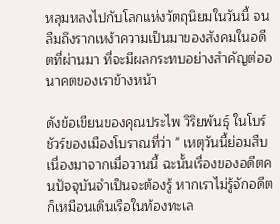หลุมหลงไปกับโลกแห่งวัตถุนิยมในวันนี้ จนลืมถึงรากเหง้าความเป็นมาของสังคมในอดีตที่ผ่านมา ที่จะมีผลกระทบอย่างสำคัญต่ออนาคตของเราข้างหน้า

ดังข้อเขียนของคุณประไพ วิริยพันธุ์ ในโบร์ชัวร์ของเมืองโบราณที่ว่า " เหตุวันนี้ย่อมสืบเนื่องมาจากเมื่อวานนี้ ฉะนั้นเรื่องของอดีตคนปัจจุบันจำเป็นจะต้องรู้ หากเราไม่รู้จักอดีตก็เหมือนเดินเรือในท้องทะเล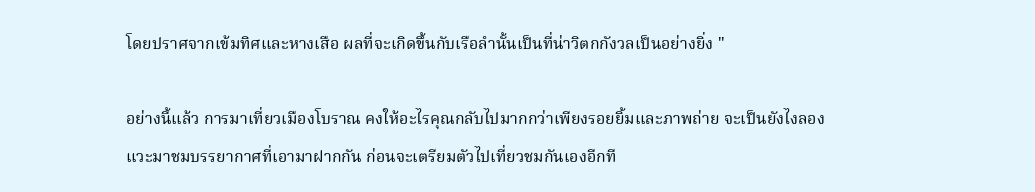โดยปราศจากเข้มทิศและหางเสือ ผลที่จะเกิดขึ้นกับเรือลำนั้นเป็นที่น่าวิตกกังวลเป็นอย่างยิ่ง "

อย่างนี้แล้ว การมาเที่ยวเมืองโบราณ คงให้อะไรคุณกลับไปมากกว่าเพียงรอยยิ้มและภาพถ่าย จะเป็นยังไงลองแวะมาชมบรรยากาศที่เอามาฝากกัน ก่อนจะเตรียมตัวไปเที่ยวชมกันเองอีกที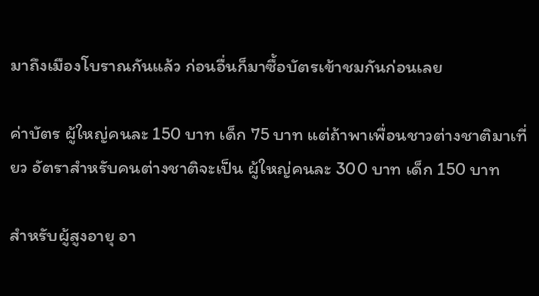มาถึงเมืองโบราณกันแล้ว ก่อนอื่นก็มาซื้อบัตรเข้าชมกันก่อนเลย

ค่าบัตร ผู้ใหญ่คนละ 150 บาท เด็ก 75 บาท แต่ถ้าพาเพื่อนชาวต่างชาติมาเที่ยว อัตราสำหรับคนต่างชาติจะเป็น ผู้ใหญ่คนละ 300 บาท เด็ก 150 บาท

สำหรับผู้สูงอายุ อา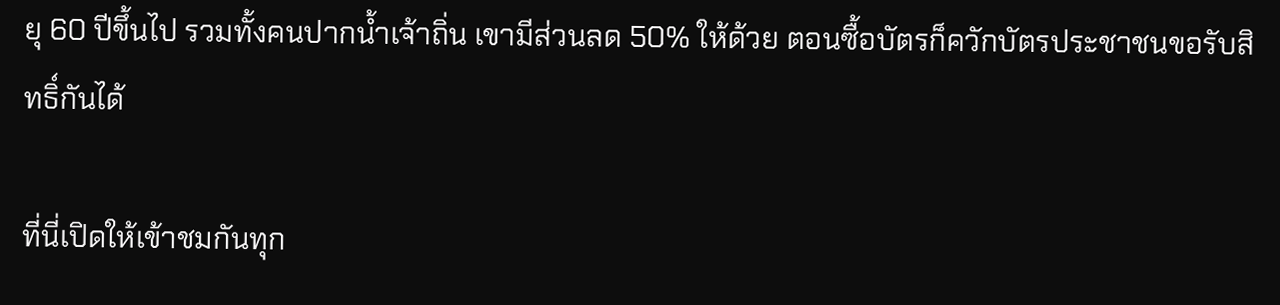ยุ 60 ปีขึ้นไป รวมทั้งคนปากน้ำเจ้าถิ่น เขามีส่วนลด 50% ให้ด้วย ตอนซื้อบัตรก็ควักบัตรประชาชนขอรับสิทธิ์กันได้

ที่นี่เปิดให้เข้าชมกันทุก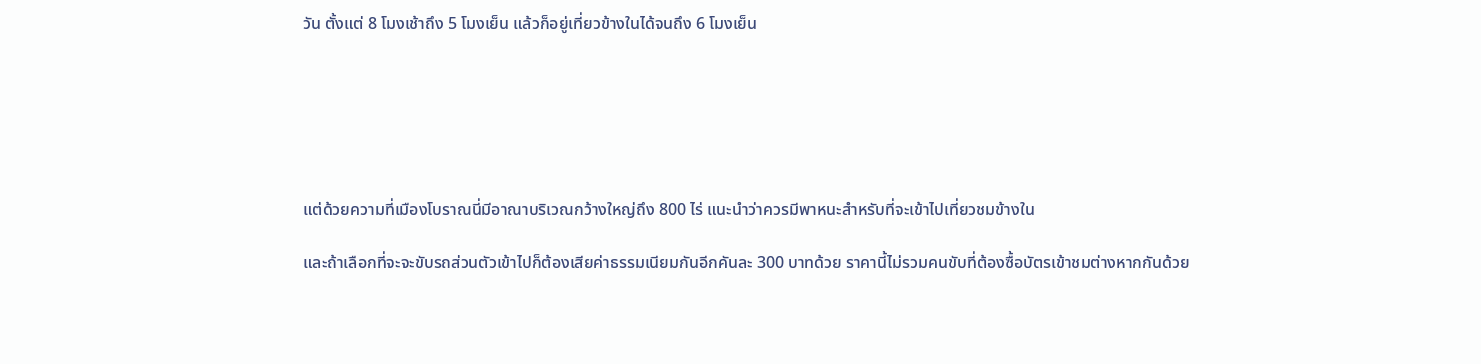วัน ตั้งแต่ 8 โมงเช้าถึง 5 โมงเย็น แล้วก็อยู่เที่ยวข้างในได้จนถึง 6 โมงเย็น






แต่ด้วยความที่เมืองโบราณนี่มีอาณาบริเวณกว้างใหญ่ถึง 800 ไร่ แนะนำว่าควรมีพาหนะสำหรับที่จะเข้าไปเที่ยวชมข้างใน

และถ้าเลือกที่จะจะขับรถส่วนตัวเข้าไปก็ต้องเสียค่าธรรมเนียมกันอีกคันละ 300 บาทด้วย ราคานี้ไม่รวมคนขับที่ต้องซื้อบัตรเข้าชมต่างหากกันด้วย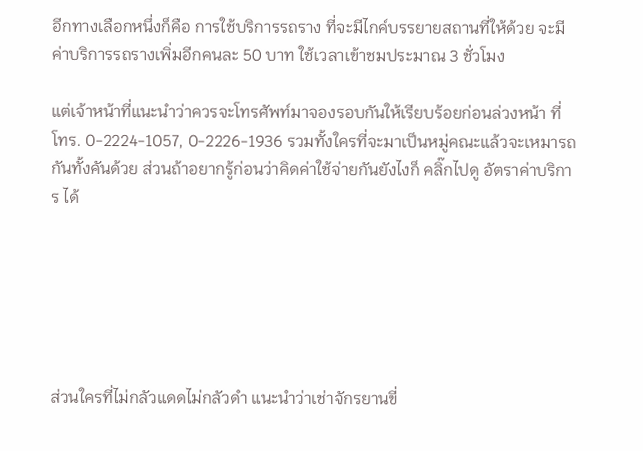อีกทางเลือกหนึ่งก็คือ การใช้บริการรถราง ที่จะมีไกค์บรรยายสถานที่ให้ด้วย จะมีค่าบริการรถรางเพิ่มอีกคนละ 50 บาท ใช้เวลาเข้าชมประมาณ 3 ชั่วโมง

แต่เจ้าหน้าที่แนะนำว่าควรจะโทรศัพท์มาจองรอบกันให้เรียบร้อยก่อนล่วงหน้า ที่โทร. 0-2224-1057, 0-2226-1936 รวมทั้งใครที่จะมาเป็นหมู่คณะแล้วจะเหมารถกันทั้งคันด้วย ส่วนถ้าอยากรู้ก่อนว่าคิดค่าใช้จ่ายกันยังไงก็ คลิ๊กไปดู อัตราค่าบริการ ได้






ส่วนใครที่ไม่กลัวแดดไม่กลัวดำ แนะนำว่าเช่าจักรยานขี่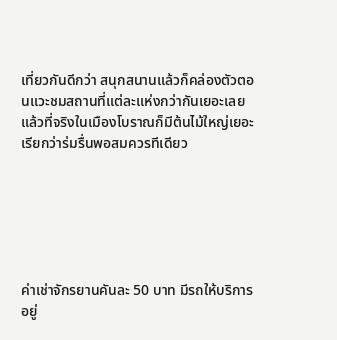เที่ยวกันดีกว่า สนุกสนานแล้วก็คล่องตัวตอนแวะชมสถานที่แต่ละแห่งกว่ากันเยอะเลย แล้วที่จริงในเมืองโบราณก็มีต้นไม้ใหญ่เยอะเรียกว่าร่มรื่นพอสมควรทีเดียว






ค่าเช่าจักรยานคันละ 50 บาท มีรถให้บริการอยู่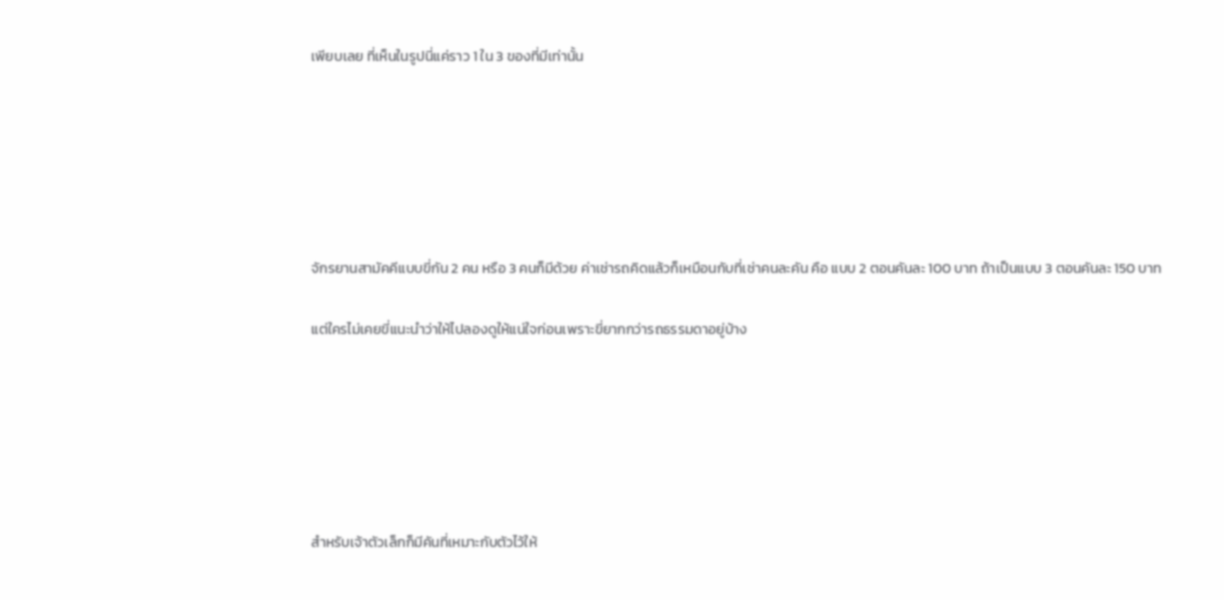เพียบเลย ที่เห็นในรูปนี่แค่ราว 1 ใน 3 ของที่มีเท่านั้น






จักรยานสามัคคีแบบขี่กัน 2 คน หรือ 3 คนก็มีด้วย ค่าเช่ารถคิดแล้วก็เหมือนกับที่เช่าคนละคัน คือ แบบ 2 ตอนคันละ 100 บาท ถ้าเป็นแบบ 3 ตอนคันละ 150 บาท

แต่ใครไม่เคยขี่แนะนำว่าให้ไปลองดูให้แน่ใจก่อนเพราะขี่ยากกว่ารถธรรมดาอยู่บ้าง






สำหรับเจ้าตัวเล็กก็มีคันที่เหมาะกับตัวไว้ให้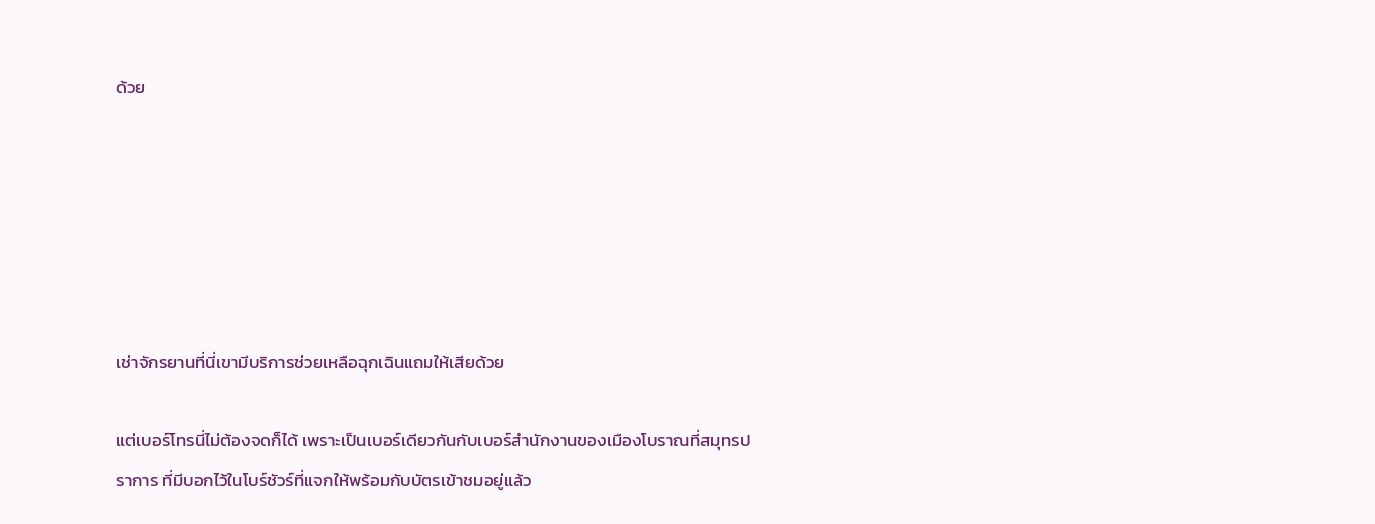ด้วย






เช่าจักรยานที่นี่เขามีบริการช่วยเหลือฉุกเฉินแถมให้เสียด้วย

แต่เบอร์โทรนี่ไม่ต้องจดก็ได้ เพราะเป็นเบอร์เดียวกันกับเบอร์สำนักงานของเมืองโบราณที่สมุทรปราการ ที่มีบอกไว้ในโบร์ชัวร์ที่แจกให้พร้อมกับบัตรเข้าชมอยู่แล้ว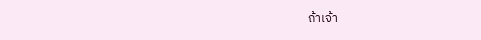ถ้าเจ้า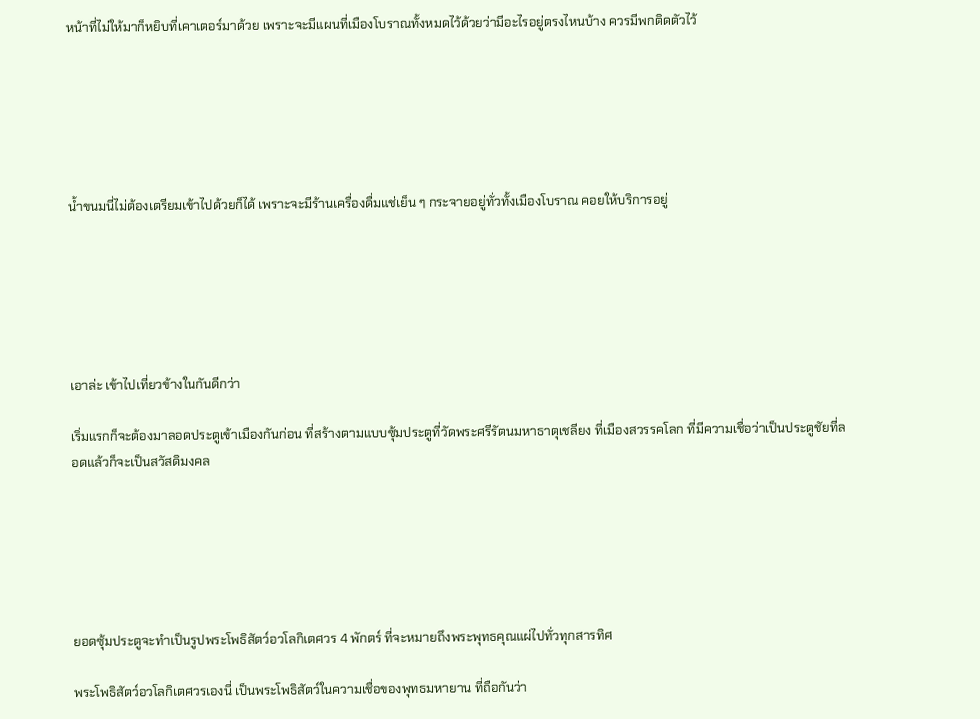หน้าที่ไม่ให้มาก็หยิบที่เคาเตอร์มาด้วย เพราะจะมีแผนที่เมืองโบราณทั้งหมดไว้ด้วยว่ามีอะไรอยู่ตรงไหนบ้าง ควรมีพกติดตัวไว้






น้ำขนมนี่ไม่ต้องเตรียมเข้าไปด้วยก็ได้ เพราะจะมีร้านเครื่องดื่มแช่เย็น ๆ กระจายอยู่ทั่วทั้งเมืองโบราณ คอยให้บริการอยู่






เอาล่ะ เข้าไปเที่ยวข้างในกันดีกว่า

เริ่มแรกก็จะต้องมาลอดประตูเข้าเมืองกันก่อน ที่สร้างตามแบบซุ้มประตูที่วัดพระศรีรัตนมหาธาตุเชลียง ที่เมืองสวรรคโลก ที่มีความเชื่อว่าเป็นประตูชัยที่ลอดแล้วก็จะเป็นสวัสดิมงคล






ยอดซุ้มประตูจะทำเป็นรูปพระโพธิสัตว์อวโลกิเตศวร 4 พักตร์ ที่จะหมายถึงพระพุทธคุณแผ่ไปทั่วทุกสารทิศ

พระโพธิสัตว์อวโลกิเตศวรเองนี่ เป็นพระโพธิสัตว์ในความเชื่อของพุทธมหายาน ที่ถือกันว่า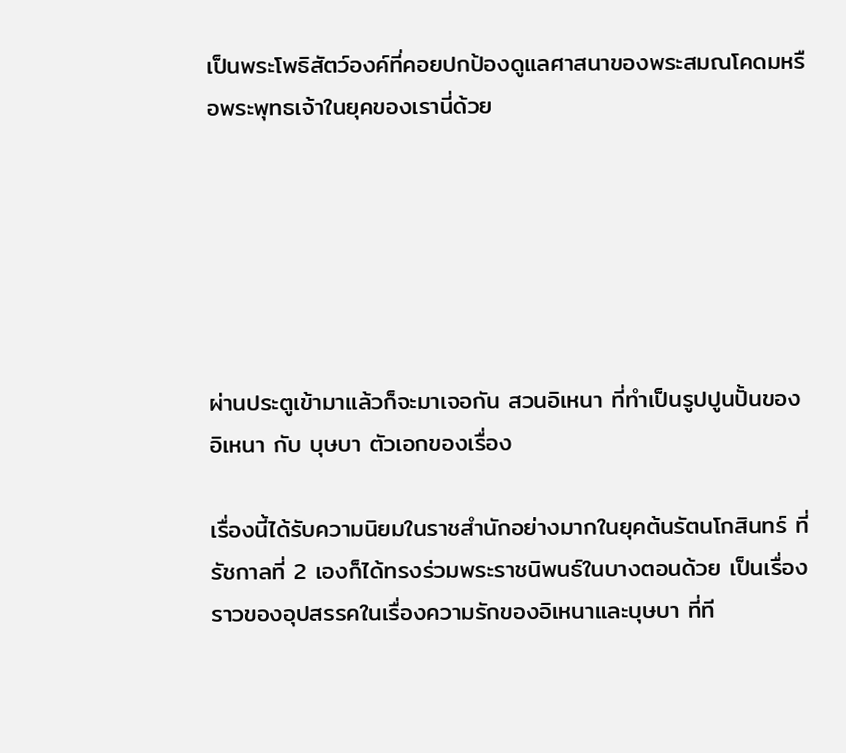เป็นพระโพธิสัตว์องค์ที่คอยปกป้องดูแลศาสนาของพระสมณโคดมหรือพระพุทธเจ้าในยุคของเรานี่ด้วย






ผ่านประตูเข้ามาแล้วก็จะมาเจอกัน สวนอิเหนา ที่ทำเป็นรูปปูนปั้นของ อิเหนา กับ บุษบา ตัวเอกของเรื่อง

เรื่องนี้ได้รับความนิยมในราชสำนักอย่างมากในยุคต้นรัตนโกสินทร์ ที่รัชกาลที่ 2 เองก็ได้ทรงร่วมพระราชนิพนธ์ในบางตอนด้วย เป็นเรื่องราวของอุปสรรคในเรื่องความรักของอิเหนาและบุษบา ที่ที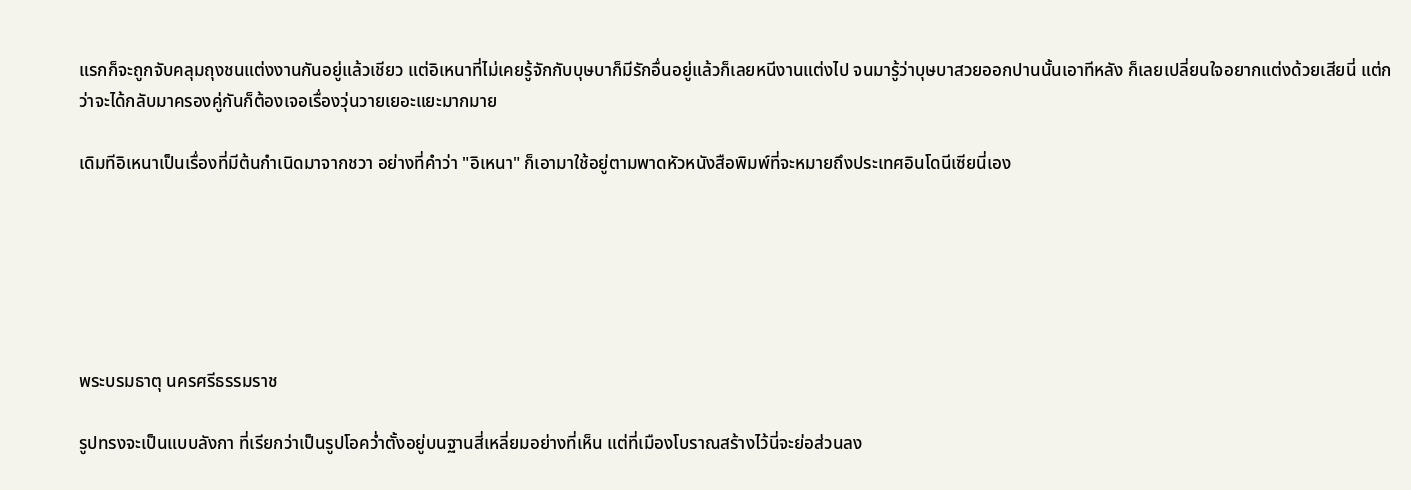แรกก็จะถูกจับคลุมถุงชนแต่งงานกันอยู่แล้วเชียว แต่อิเหนาที่ไม่เคยรู้จักกับบุษบาก็มีรักอื่นอยู่แล้วก็เลยหนีงานแต่งไป จนมารู้ว่าบุษบาสวยออกปานนั้นเอาทีหลัง ก็เลยเปลี่ยนใจอยากแต่งด้วยเสียนี่ แต่กว่าจะได้กลับมาครองคู่กันก็ต้องเจอเรื่องวุ่นวายเยอะแยะมากมาย

เดิมทีอิเหนาเป็นเรื่องที่มีต้นกำเนิดมาจากชวา อย่างที่คำว่า "อิเหนา" ก็เอามาใช้อยู่ตามพาดหัวหนังสือพิมพ์ที่จะหมายถึงประเทศอินโดนีเซียนี่เอง






พระบรมธาตุ นครศรีธรรมราช

รูปทรงจะเป็นแบบลังกา ที่เรียกว่าเป็นรูปโอคว่ำตั้งอยู่บนฐานสี่เหลี่ยมอย่างที่เห็น แต่ที่เมืองโบราณสร้างไว้นี่จะย่อส่วนลง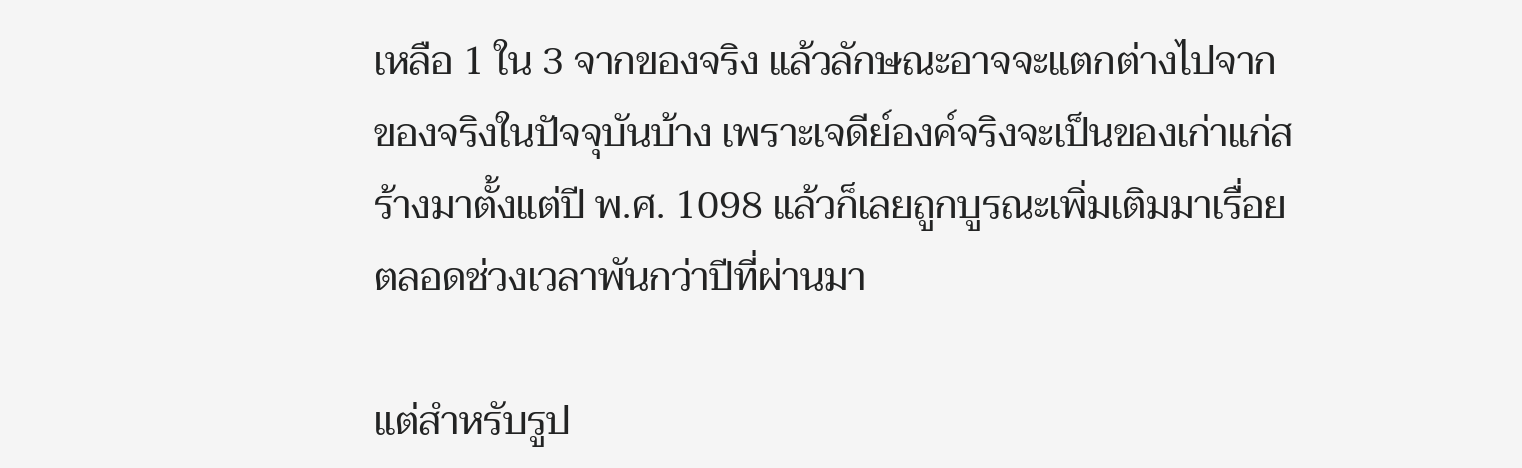เหลือ 1 ใน 3 จากของจริง แล้วลักษณะอาจจะแตกต่างไปจากของจริงในปัจจุบันบ้าง เพราะเจดีย์องค์จริงจะเป็นของเก่าแก่สร้างมาตั้งแต่ปี พ.ศ. 1098 แล้วก็เลยถูกบูรณะเพิ่มเติมมาเรื่อยตลอดช่วงเวลาพันกว่าปีที่ผ่านมา

แต่สำหรับรูป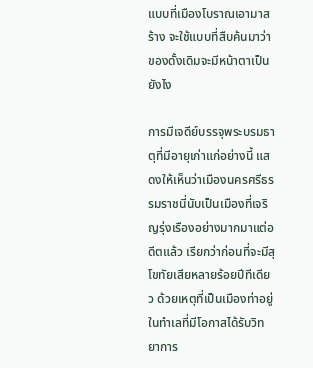แบบที่เมืองโบราณเอามาสร้าง จะใช้แบบที่สืบค้นมาว่าของดั้งเดิมจะมีหน้าตาเป็นยังไง

การมีเจดีย์บรรจุพระบรมธาตุที่มีอายุเก่าแก่อย่างนี้ แสดงให้เห็นว่าเมืองนครศรีธรรมราชนี่นับเป็นเมืองที่เจริญรุ่งเรืองอย่างมากมาแต่อดีตแล้ว เรียกว่าก่อนที่จะมีสุโขทัยเสียหลายร้อยปีทีเดียว ด้วยเหตุที่เป็นเมืองท่าอยู่ในทำเลที่มีโอกาสได้รับวิทยาการ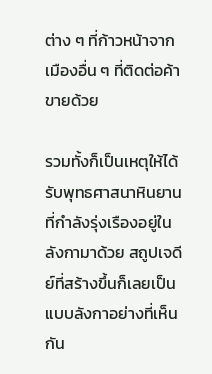ต่าง ๆ ที่ก้าวหน้าจากเมืองอื่น ๆ ที่ติดต่อค้าขายด้วย

รวมทั้งก็เป็นเหตุให้ได้รับพุทธศาสนาหินยานที่กำลังรุ่งเรืองอยู่ในลังกามาด้วย สถูปเจดีย์ที่สร้างขึ้นก็เลยเป็นแบบลังกาอย่างที่เห็นกัน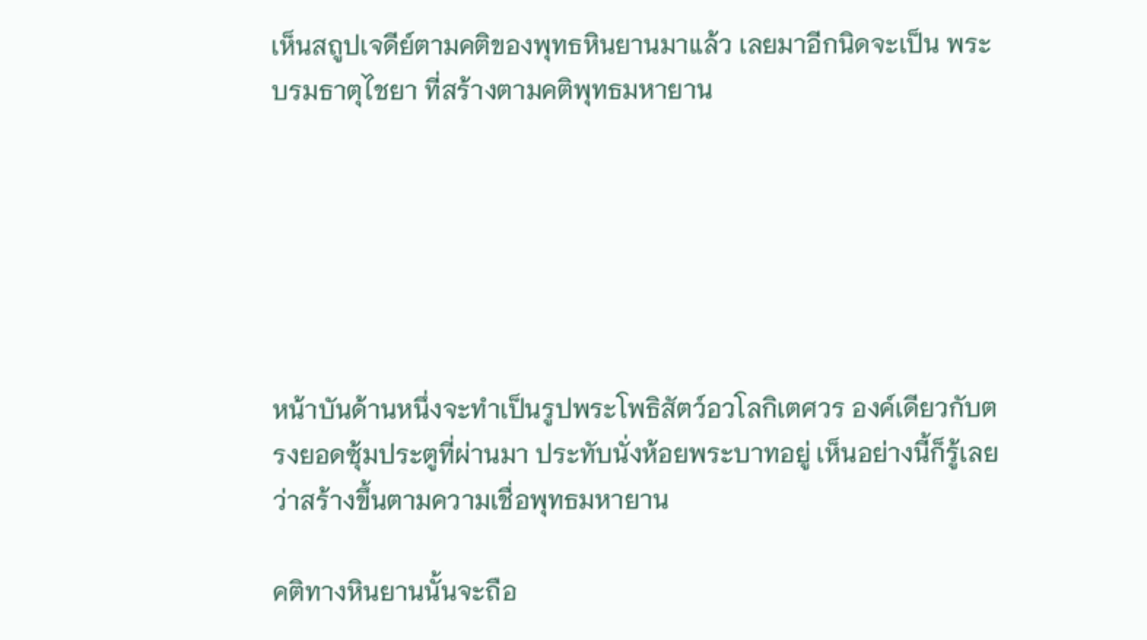เห็นสถูปเจดีย์ตามคติของพุทธหินยานมาแล้ว เลยมาอีกนิดจะเป็น พระบรมธาตุไชยา ที่สร้างตามคติพุทธมหายาน






หน้าบันด้านหนึ่งจะทำเป็นรูปพระโพธิสัตว์อวโลกิเตศวร องค์เดียวกับตรงยอดซุ้มประตูที่ผ่านมา ประทับนั่งห้อยพระบาทอยู่ เห็นอย่างนี้ก็รู้เลยว่าสร้างขึ้นตามความเชื่อพุทธมหายาน

คติทางหินยานนั้นจะถือ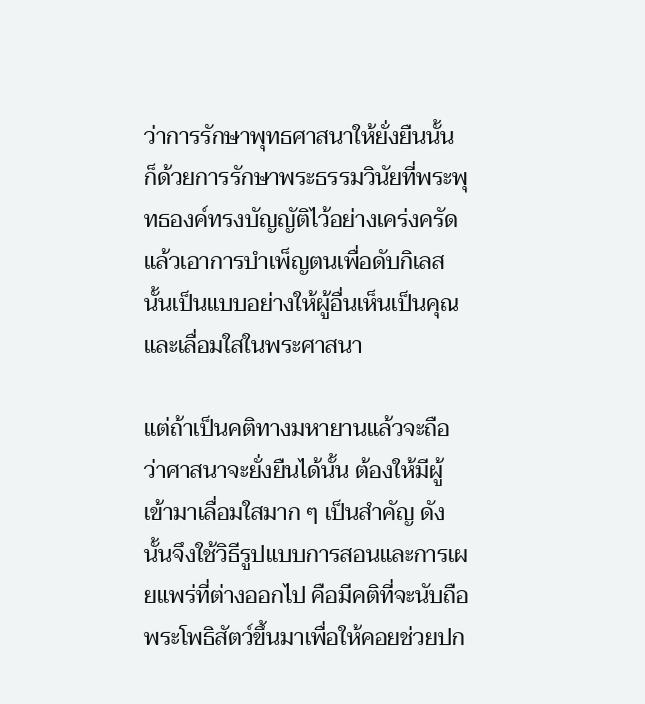ว่าการรักษาพุทธศาสนาให้ยั่งยืนนั้น ก็ด้วยการรักษาพระธรรมวินัยที่พระพุทธองค์ทรงบัญญัติไว้อย่างเคร่งครัด แล้วเอาการบำเพ็ญตนเพื่อดับกิเลสนั้นเป็นแบบอย่างให้ผู้อื่นเห็นเป็นคุณและเลื่อมใสในพระศาสนา

แต่ถ้าเป็นคติทางมหายานแล้วจะถือว่าศาสนาจะยั่งยืนได้นั้น ต้องให้มีผู้เข้ามาเลื่อมใสมาก ๆ เป็นสำคัญ ดังนั้นจึงใช้วิธีรูปแบบการสอนและการเผยแพร่ที่ต่างออกไป คือมีคติที่จะนับถือพระโพธิสัตว์ขึ้นมาเพื่อให้คอยช่วยปก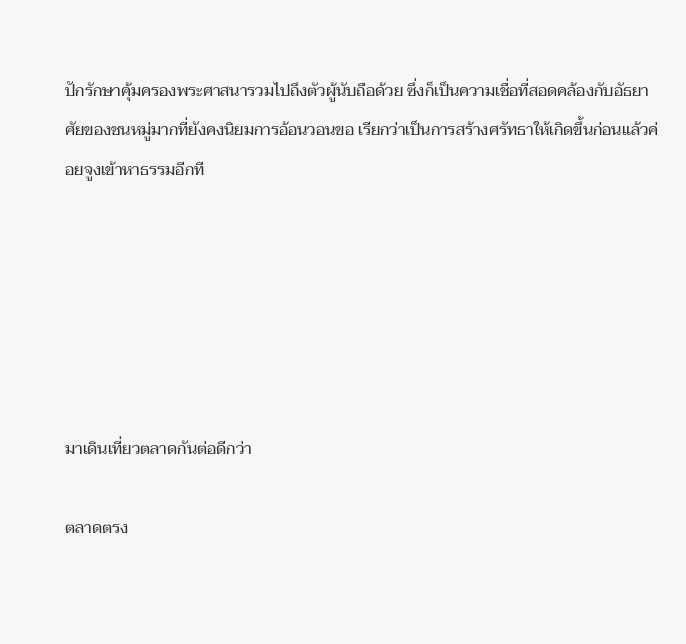ปักรักษาคุ้มครองพระศาสนารวมไปถึงตัวผู้นับถือด้วย ซึ่งก็เป็นความเชื่อที่สอดคล้องกับอัธยาศัยของชนหมู่มากที่ยังคงนิยมการอ้อนวอนขอ เรียกว่าเป็นการสร้างศรัทธาให้เกิดขึ้นก่อนแล้วค่อยจูงเข้าหาธรรมอีกที






มาเดินเที่ยวตลาดกันต่อดีกว่า

ตลาดตรง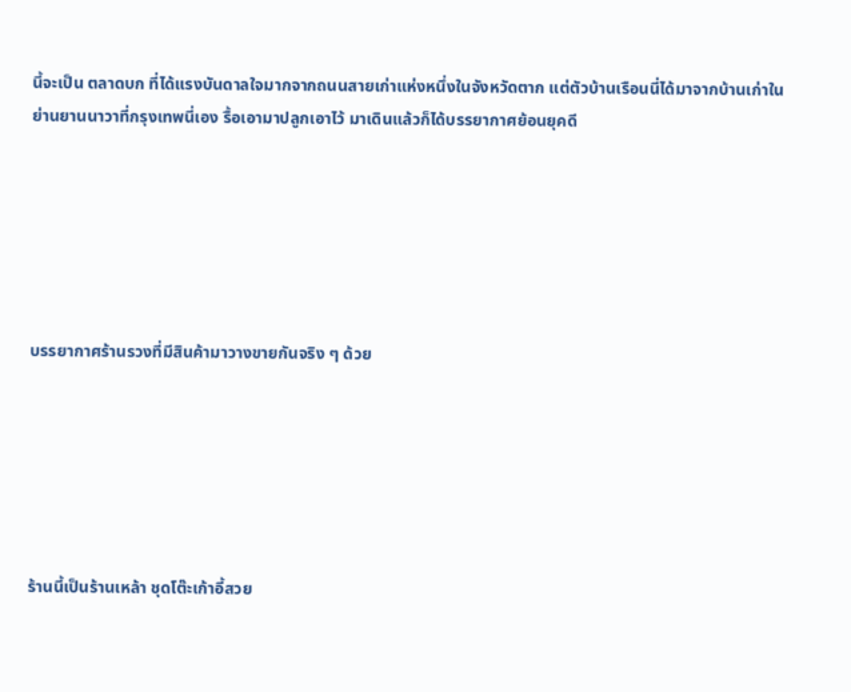นี้จะเป็น ตลาดบก ที่ได้แรงบันดาลใจมากจากถนนสายเก่าแห่งหนึ่งในจังหวัดตาก แต่ตัวบ้านเรือนนี่ได้มาจากบ้านเก่าในย่านยานนาวาที่กรุงเทพนี่เอง รื้อเอามาปลูกเอาไว้ มาเดินแล้วก็ได้บรรยากาศย้อนยุคดี






บรรยากาศร้านรวงที่มีสินค้ามาวางขายกันจริง ๆ ด้วย






ร้านนี้เป็นร้านเหล้า ชุดโต๊ะเก้าอี้สวย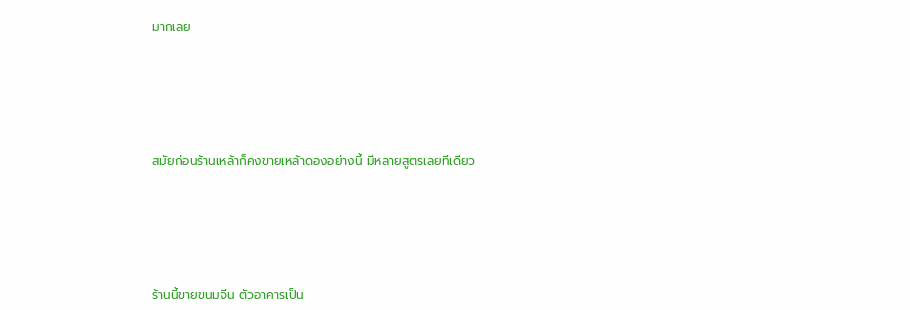มากเลย






สมัยก่อนร้านเหล้าก็คงขายเหล้าดองอย่างนี้ มีหลายสูตรเลยทีเดียว






ร้านนี้ขายขนมจีน ตัวอาคารเป็น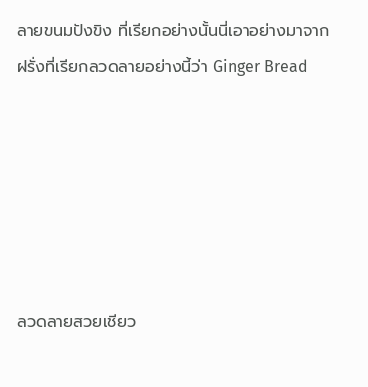ลายขนมปังขิง ที่เรียกอย่างนั้นนี่เอาอย่างมาจากฝรั่งที่เรียกลวดลายอย่างนี้ว่า Ginger Bread






ลวดลายสวยเชียว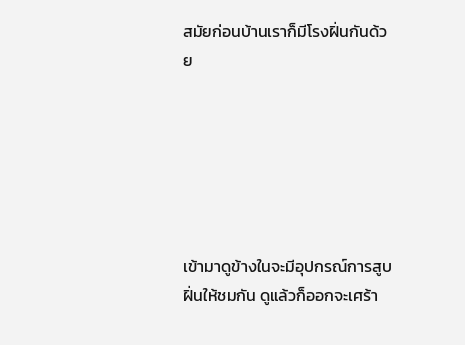สมัยก่อนบ้านเราก็มีโรงฝิ่นกันด้วย






เข้ามาดูข้างในจะมีอุปกรณ์การสูบฝิ่นให้ชมกัน ดูแล้วก็ออกจะเศร้า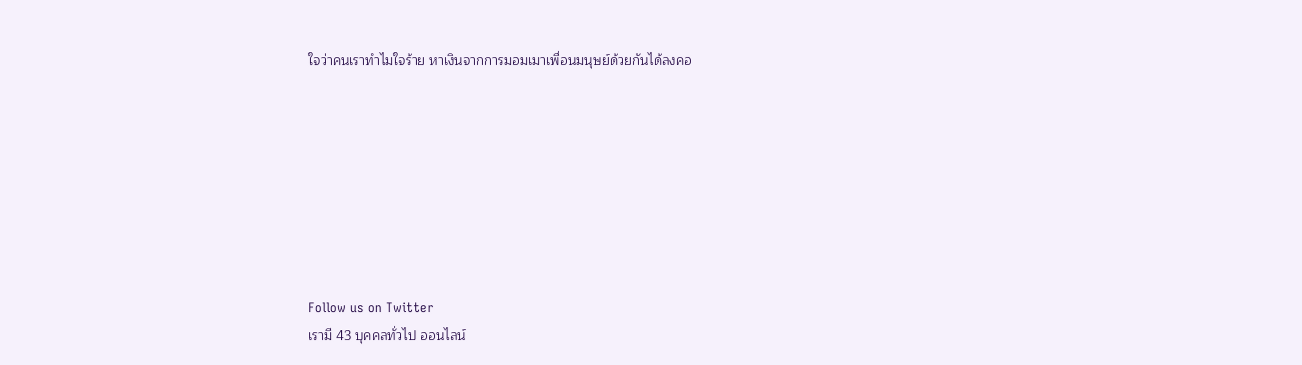ใจว่าคนเราทำไมใจร้าย หาเงินจากการมอมเมาเพื่อนมนุษย์ด้วยกันได้ลงคอ








Follow us on Twitter
เรามี 43 บุคคลทั่วไป ออนไลน์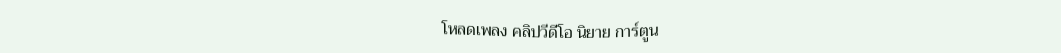โหลดเพลง คลิปวีดีโอ นิยาย การ์ตูน